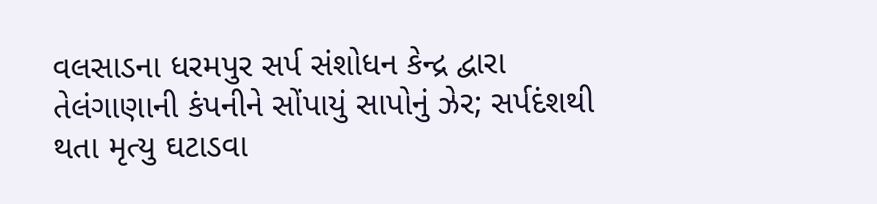વલસાડના ધરમપુર સર્પ સંશોધન કેન્દ્ર દ્વારા તેલંગાણાની કંપનીને સોંપાયું સાપોનું ઝેર; સર્પદંશથી થતા મૃત્યુ ઘટાડવા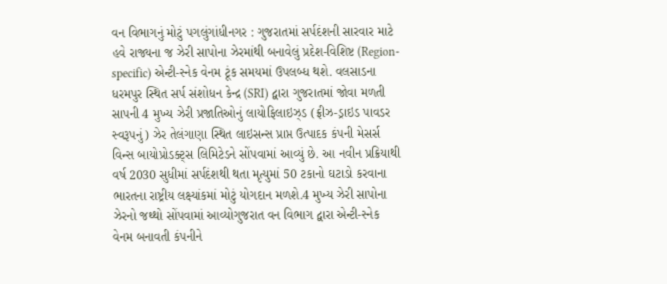વન વિભાગનું મોટું પગલુંગાંધીનગર : ગુજરાતમાં સર્પદંશની સારવાર માટે હવે રાજ્યના જ ઝેરી સાપોના ઝેરમાંથી બનાવેલું પ્રદેશ-વિશિષ્ટ (Region-specific) એન્ટી-સ્નેક વેનમ ટૂંક સમયમાં ઉપલબ્ધ થશે. વલસાડના ધરમપુર સ્થિત સર્પ સંશોધન કેન્દ્ર (SRI) દ્વારા ગુજરાતમાં જોવા મળતી સાપની 4 મુખ્ય ઝેરી પ્રજાતિઓનું લાયોફિલાઇઝ્ડ (ફ્રીઝ-ડ્રાઇડ પાવડર સ્વરૂપનું) ઝેર તેલંગાણા સ્થિત લાઇસન્સ પ્રાપ્ત ઉત્પાદક કંપની મેસર્સ વિન્સ બાયોપ્રોડક્ટ્સ લિમિટેડને સોંપવામાં આવ્યું છે. આ નવીન પ્રક્રિયાથી વર્ષ 2030 સુધીમાં સર્પદંશથી થતા મૃત્યુમાં 50 ટકાનો ઘટાડો કરવાના ભારતના રાષ્ટ્રીય લક્ષ્યાંકમાં મોટું યોગદાન મળશે.4 મુખ્ય ઝેરી સાપોના ઝેરનો જથ્થો સોંપવામાં આવ્યોગુજરાત વન વિભાગ દ્વારા એન્ટી-સ્નેક વેનમ બનાવતી કંપનીને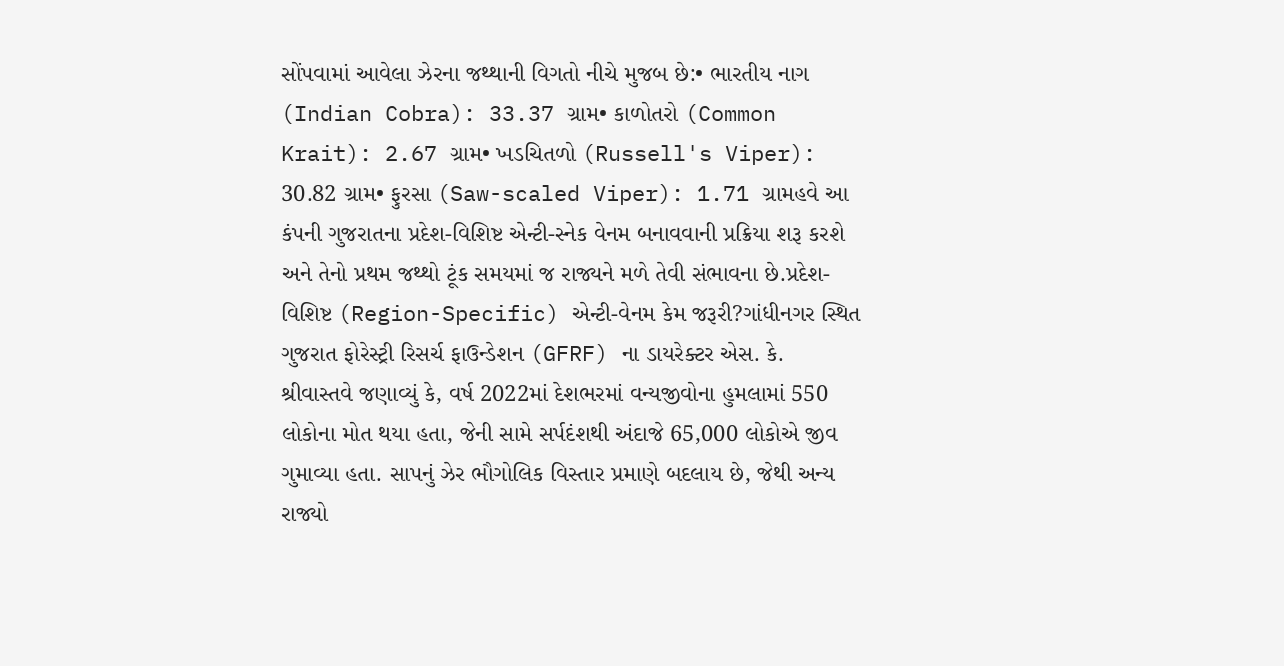સોંપવામાં આવેલા ઝેરના જથ્થાની વિગતો નીચે મુજબ છે:• ભારતીય નાગ (Indian Cobra): 33.37 ગ્રામ• કાળોતરો (Common Krait): 2.67 ગ્રામ• ખડચિતળો (Russell's Viper): 30.82 ગ્રામ• ફુરસા (Saw-scaled Viper): 1.71 ગ્રામહવે આ કંપની ગુજરાતના પ્રદેશ-વિશિષ્ટ એન્ટી-સ્નેક વેનમ બનાવવાની પ્રક્રિયા શરૂ કરશે અને તેનો પ્રથમ જથ્થો ટૂંક સમયમાં જ રાજ્યને મળે તેવી સંભાવના છે.પ્રદેશ-વિશિષ્ટ (Region-Specific) એન્ટી-વેનમ કેમ જરૂરી?ગાંધીનગર સ્થિત ગુજરાત ફોરેસ્ટ્રી રિસર્ચ ફાઉન્ડેશન (GFRF) ના ડાયરેક્ટર એસ. કે. શ્રીવાસ્તવે જણાવ્યું કે, વર્ષ 2022માં દેશભરમાં વન્યજીવોના હુમલામાં 550 લોકોના મોત થયા હતા, જેની સામે સર્પદંશથી અંદાજે 65,000 લોકોએ જીવ ગુમાવ્યા હતા. સાપનું ઝેર ભૌગોલિક વિસ્તાર પ્રમાણે બદલાય છે, જેથી અન્ય રાજ્યો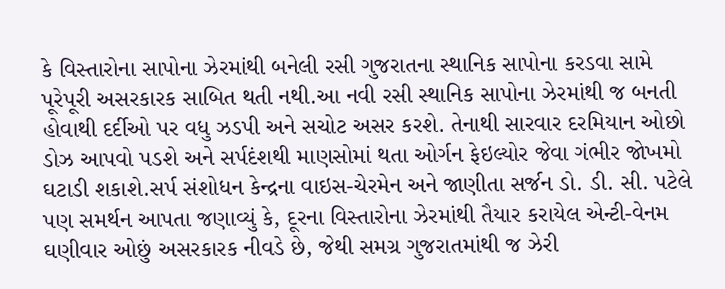કે વિસ્તારોના સાપોના ઝેરમાંથી બનેલી રસી ગુજરાતના સ્થાનિક સાપોના કરડવા સામે પૂરેપૂરી અસરકારક સાબિત થતી નથી.આ નવી રસી સ્થાનિક સાપોના ઝેરમાંથી જ બનતી હોવાથી દર્દીઓ પર વધુ ઝડપી અને સચોટ અસર કરશે. તેનાથી સારવાર દરમિયાન ઓછો ડોઝ આપવો પડશે અને સર્પદંશથી માણસોમાં થતા ઓર્ગન ફેઇલ્યોર જેવા ગંભીર જોખમો ઘટાડી શકાશે.સર્પ સંશોધન કેન્દ્રના વાઇસ-ચેરમેન અને જાણીતા સર્જન ડો. ડી. સી. પટેલે પણ સમર્થન આપતા જણાવ્યું કે, દૂરના વિસ્તારોના ઝેરમાંથી તૈયાર કરાયેલ એન્ટી-વેનમ ઘણીવાર ઓછું અસરકારક નીવડે છે, જેથી સમગ્ર ગુજરાતમાંથી જ ઝેરી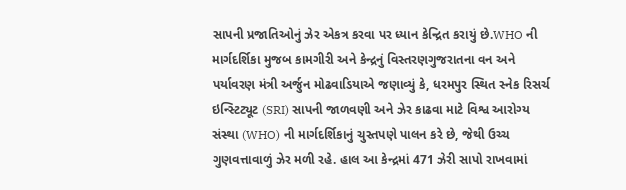સાપની પ્રજાતિઓનું ઝેર એકત્ર કરવા પર ધ્યાન કેન્દ્રિત કરાયું છે.WHO ની માર્ગદર્શિકા મુજબ કામગીરી અને કેન્દ્રનું વિસ્તરણગુજરાતના વન અને પર્યાવરણ મંત્રી અર્જુન મોઢવાડિયાએ જણાવ્યું કે, ધરમપુર સ્થિત સ્નેક રિસર્ચ ઇન્સ્ટિટ્યૂટ (SRI) સાપની જાળવણી અને ઝેર કાઢવા માટે વિશ્વ આરોગ્ય સંસ્થા (WHO) ની માર્ગદર્શિકાનું ચુસ્તપણે પાલન કરે છે, જેથી ઉચ્ચ ગુણવત્તાવાળું ઝેર મળી રહે. હાલ આ કેન્દ્રમાં 471 ઝેરી સાપો રાખવામાં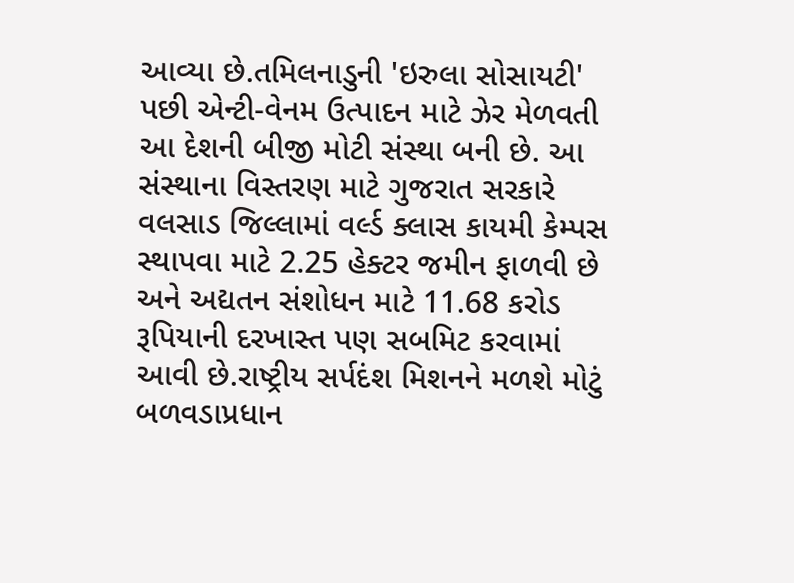આવ્યા છે.તમિલનાડુની 'ઇરુલા સોસાયટી' પછી એન્ટી-વેનમ ઉત્પાદન માટે ઝેર મેળવતી આ દેશની બીજી મોટી સંસ્થા બની છે. આ સંસ્થાના વિસ્તરણ માટે ગુજરાત સરકારે વલસાડ જિલ્લામાં વર્લ્ડ ક્લાસ કાયમી કેમ્પસ સ્થાપવા માટે 2.25 હેક્ટર જમીન ફાળવી છે અને અદ્યતન સંશોધન માટે 11.68 કરોડ રૂપિયાની દરખાસ્ત પણ સબમિટ કરવામાં આવી છે.રાષ્ટ્રીય સર્પદંશ મિશનને મળશે મોટું બળવડાપ્રધાન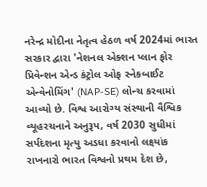નરેન્દ્ર મોદીના નેતૃત્વ હેઠળ વર્ષ 2024માં ભારત સરકાર દ્વારા 'નેશનલ એક્શન પ્લાન ફોર પ્રિવેન્શન એન્ડ કંટ્રોલ ઓફ સ્નેકબાઈટ એન્વેનોમિંગ' (NAP-SE) લોન્ચ કરવામાં આવ્યો છે. વિશ્વ આરોગ્ય સંસ્થાની વૈશ્વિક વ્યૂહરચનાને અનુરૂપ, વર્ષ 2030 સુધીમાં સર્પદંશના મૃત્યુ અડધા કરવાનો લક્ષ્યાંક રાખનારો ભારત વિશ્વનો પ્રથમ દેશ છે,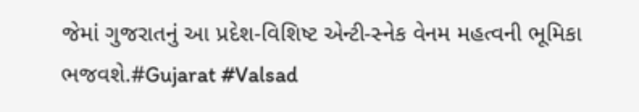જેમાં ગુજરાતનું આ પ્રદેશ-વિશિષ્ટ એન્ટી-સ્નેક વેનમ મહત્વની ભૂમિકા ભજવશે.#Gujarat #Valsad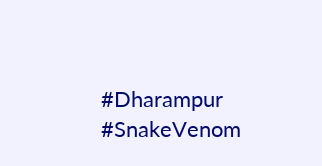#Dharampur #SnakeVenom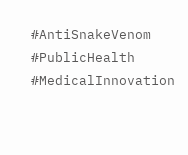#AntiSnakeVenom #PublicHealth #MedicalInnovation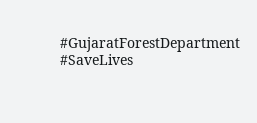#GujaratForestDepartment #SaveLives